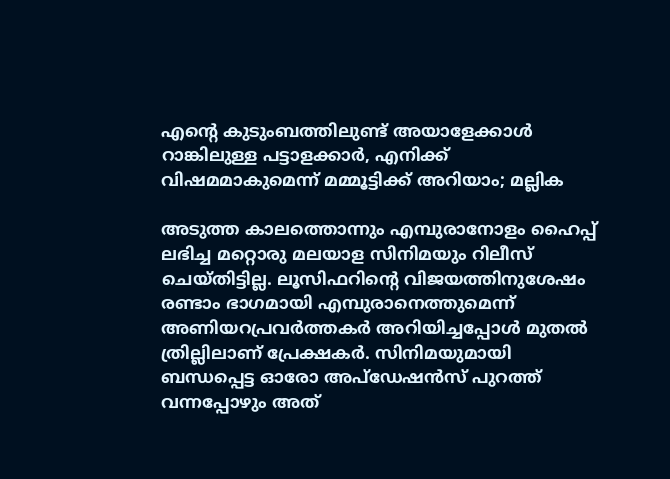എന്റെ കുടുംബത്തിലുണ്ട് അയാളേക്കാൾ റാങ്കിലുള്ള പട്ടാളക്കാർ, എനിക്ക് വിഷമമാകുമെന്ന് മമ്മൂട്ടിക്ക് അറിയാം; മല്ലിക

അടുത്ത കാലത്തൊന്നും എമ്പുരാനോളം ഹൈപ്പ് ലഭിച്ച മറ്റൊരു മലയാള സിനിമയും റിലീസ് ചെയ്തിട്ടില്ല. ലൂസിഫറിന്റെ വിജയത്തിനുശേഷം രണ്ടാം ഭാഗമായി എമ്പുരാനെത്തുമെന്ന് അണിയറപ്രവർത്തകർ അറിയിച്ചപ്പോൾ മുതൽ ത്രില്ലിലാണ് പ്രേക്ഷകർ. സിനിമയുമായി ബന്ധപ്പെട്ട ഓരോ അപ്ഡേഷൻസ് പുറത്ത് വന്നപ്പോഴും അത്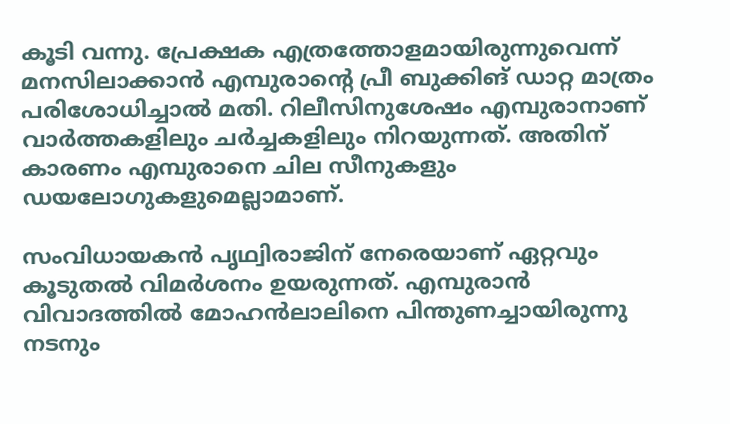കൂടി വന്നു. പ്രേക്ഷക എത്രത്തോളമായിരുന്നുവെന്ന് മനസിലാക്കാൻ എമ്പുരാന്റെ പ്രീ ബുക്കിങ് ‍ഡാറ്റ മാത്രം പരിശോധിച്ചാൽ മതി. റിലീസിനുശേഷം എമ്പുരാനാണ് വാർത്തകളിലും ചർച്ചകളിലും നിറയുന്നത്. അതിന് കാരണം എമ്പുരാനെ ചില സീനുകളും ഡയലോഗുകളുമെല്ലാമാണ്.

സംവിധായകൻ പൃഥ്വിരാജിന് നേരെയാണ് ഏറ്റവും കൂടുതൽ വിമർശനം ഉയരുന്നത്. എമ്പുരാന്‍ വിവാദത്തില്‍ മോഹന്‍ലാലിനെ പിന്തുണച്ചായിരുന്നു നടനും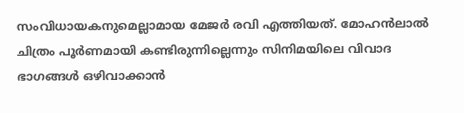സംവിധായകനുമെല്ലാമായ മേജര്‍ രവി എത്തിയത്. മോഹന്‍ലാല്‍ ചിത്രം പൂര്‍ണമായി കണ്ടിരുന്നില്ലെന്നും സിനിമയിലെ വിവാദ ഭാഗങ്ങള്‍ ഒഴിവാക്കാന്‍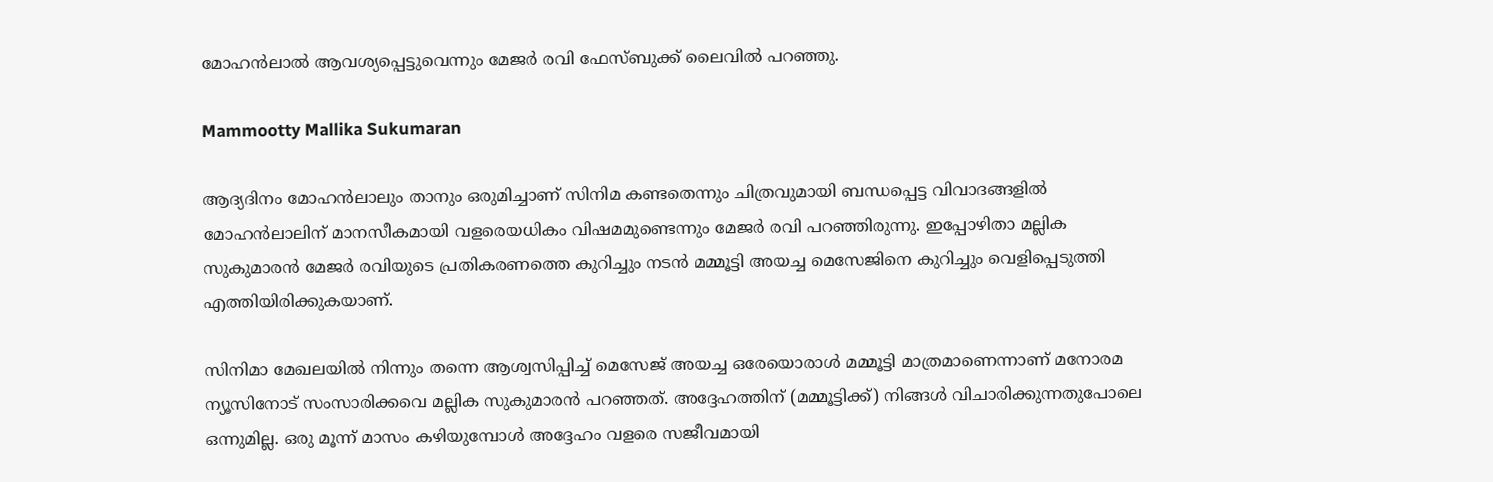മോഹന്‍ലാല്‍ ആവശ്യപ്പെട്ടുവെന്നും മേജര്‍ രവി ഫേസ്ബുക്ക് ലൈവില്‍ പറഞ്ഞു.

Mammootty Mallika Sukumaran

ആദ്യദിനം മോഹൻലാലും താനും ഒരുമിച്ചാണ് സിനിമ കണ്ടതെന്നും ചിത്രവുമായി ബന്ധപ്പെട്ട വിവാദങ്ങളില്‍ മോഹന്‍ലാലിന് മാനസീകമായി വളരെയധികം വിഷമമുണ്ടെന്നും മേജര്‍ രവി പറഞ്ഞിരുന്നു. ഇപ്പോഴിതാ മല്ലിക സുകുമാരൻ മേജർ രവിയുടെ പ്രതികരണത്തെ കുറിച്ചും നടൻ‌ മമ്മൂട്ടി അയച്ച മെസേജിനെ കുറിച്ചും വെളിപ്പെടുത്തി എത്തിയിരിക്കുകയാണ്.

സിനിമാ മേഖലയിൽ നിന്നും തന്നെ ആശ്വസിപ്പിച്ച് മെസേജ് അയച്ച ഒരേയൊരാൾ മമ്മൂട്ടി മാത്രമാണെന്നാണ് മനോരമ ന്യൂസിനോട് സംസാരിക്കവെ മല്ലിക സുകുമാരൻ പറഞ്ഞത്. അദ്ദേഹത്തിന് (മമ്മൂട്ടിക്ക്) നിങ്ങൾ വിചാരിക്കുന്നതുപോലെ ഒന്നുമില്ല. ഒരു മൂന്ന് മാസം കഴിയുമ്പോൾ അദ്ദേഹം വളരെ സജീവമായി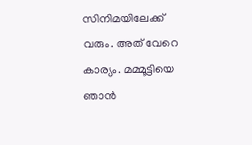സിനിമയിലേക്ക് വരും. അത് വേറെ കാര്യം. മമ്മൂട്ടിയെ ഞാൻ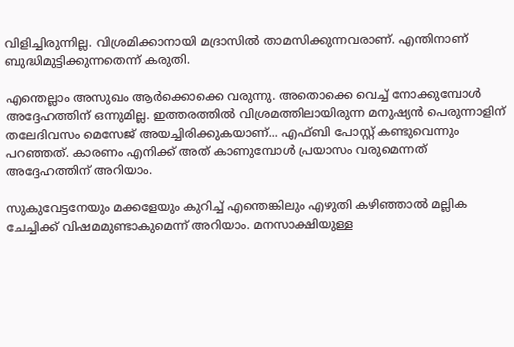വിളിച്ചിരുന്നില്ല. വിശ്രമിക്കാനായി മദ്രാസിൽ താമസിക്കുന്നവരാണ്. എന്തിനാണ് ബുദ്ധിമുട്ടിക്കുന്നതെന്ന് കരുതി.

എന്തെല്ലാം അസുഖം ആർക്കൊക്കെ വരുന്നു. അതൊക്കെ വെച്ച് നോക്കുമ്പോൾ അദ്ദേഹത്തിന് ഒന്നുമില്ല. ഇത്തരത്തിൽ വിശ്രമത്തിലായിരുന്ന മനുഷ്യൻ പെരുന്നാളിന് തലേദിവസം മെസേജ് അയച്ചിരിക്കുകയാണ്... എഫ്ബി പോസ്റ്റ് കണ്ടുവെന്നും പറഞ്ഞത്. കാരണം എനിക്ക് അത് കാണുമ്പോൾ പ്രയാസം വരുമെന്നത് അദ്ദേഹത്തിന് അറിയാം.

സുകുവേട്ടനേയും മക്കളേയും കുറിച്ച് എന്തെങ്കിലും എഴുതി കഴിഞ്ഞാൽ മല്ലിക ചേച്ചിക്ക് വിഷമമുണ്ടാകുമെന്ന് അറിയാം. മനസാക്ഷിയുള്ള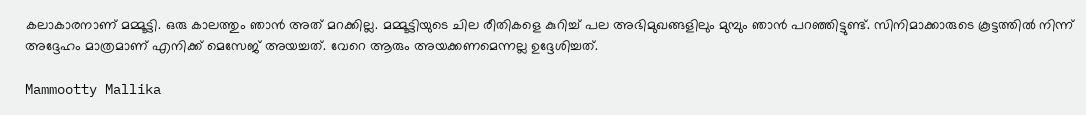കലാകാരനാണ് മമ്മൂട്ടി. ഒരു കാലത്തും ഞാൻ അത് മറക്കില്ല. മമ്മൂട്ടിയുടെ ചില രീതികളെ കുറിച്ച് പല അഭിമുഖങ്ങളിലും മുമ്പും ഞാൻ പറഞ്ഞിട്ടുണ്ട്. സിനിമാക്കാരുടെ കൂട്ടത്തിൽ നിന്ന് അദ്ദേഹം മാത്രമാണ് എനിക്ക് മെസേജ് അയച്ചത്. വേറെ ആരും അയക്കണമെന്നല്ല ഉദ്ദേശിച്ചത്.

Mammootty Mallika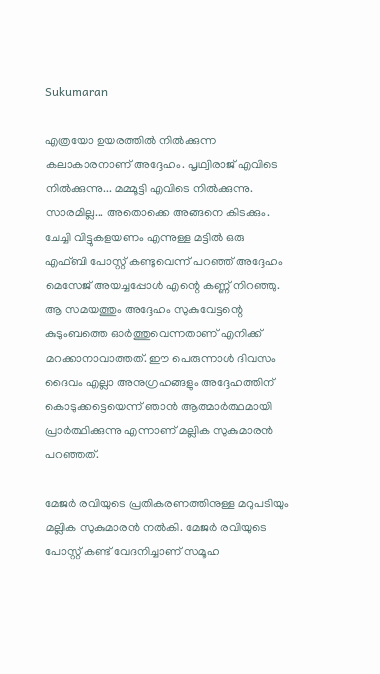Sukumaran

എത്രയോ ഉയരത്തിൽ നിൽക്കുന്ന കലാകാരനാണ് അദ്ദേഹം. പൃഥ്വിരാജ് എവിടെ നിൽക്കുന്നു... മമ്മൂട്ടി എവിടെ നിൽക്കുന്നു. സാരമില്ല... അതൊക്കെ അങ്ങനെ കിടക്കും. ചേച്ചി വിട്ടുകളയണം എന്നുള്ള മട്ടിൽ ഒരു എഫ്ബി പോസ്റ്റ് കണ്ടുവെന്ന് പറഞ്ഞ് അദ്ദേഹം മെസേജ് അയച്ചപ്പോൾ എന്റെ കണ്ണ് നിറഞ്ഞു. ആ സമയത്തും അദ്ദേഹം സുകുവേട്ടന്റെ കുടുംബത്തെ ഓർത്തുവെന്നതാണ് എനിക്ക് മറക്കാനാവാത്തത്. ഈ പെരുന്നാൾ ദിവസം ദൈവം എല്ലാ അനുഗ്രഹങ്ങളും അദ്ദേഹത്തിന് കൊടുക്കട്ടെയെന്ന് ഞാൻ ആത്മാർത്ഥമായി പ്രാർത്ഥിക്കുന്നു എന്നാണ് മല്ലിക സുകുമാരൻ പറഞ്ഞത്.

മേജർ രവിയുടെ പ്രതികരണത്തിനുള്ള മറുപടിയും മല്ലിക സുകുമാരൻ നൽ‌കി. മേജർ രവിയുടെ പോസ്റ്റ് കണ്ട് വേദനിച്ചാണ് സമൂഹ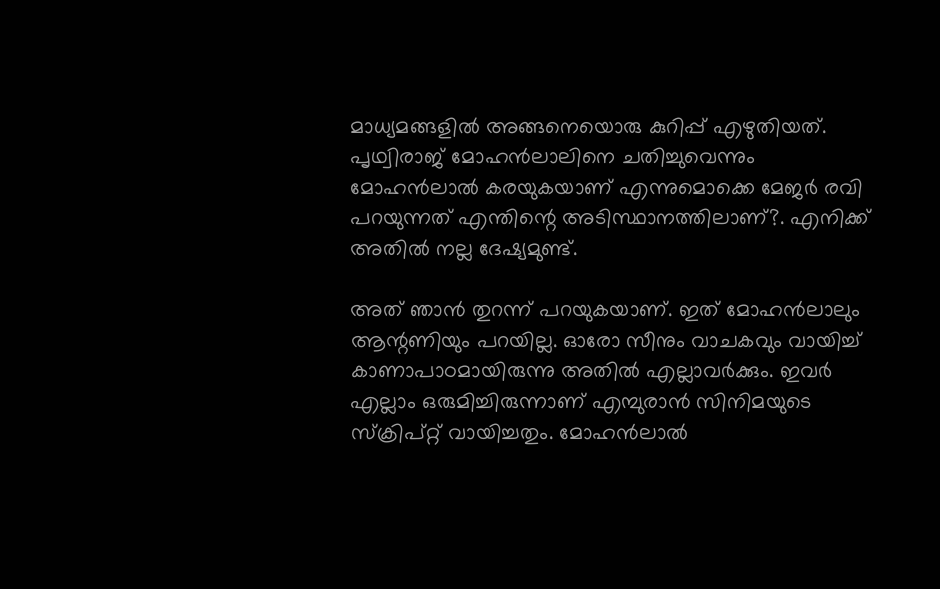മാധ്യമങ്ങളിൽ അങ്ങനെയൊരു കുറിപ്പ് എഴുതിയത്. പൃഥ്വിരാജ് മോഹൻലാലിനെ ചതിച്ചുവെന്നും മോഹൻലാൽ കരയുകയാണ് എന്നുമൊക്കെ മേജർ രവി പറയുന്നത് എന്തിന്റെ അടിസ്ഥാനത്തിലാണ്?. എനിക്ക് അതിൽ നല്ല ദേഷ്യമുണ്ട്.

അത് ഞാൻ തുറന്ന് പറയുകയാണ്. ഇത് മോഹൻലാലും ആന്റണിയും പറയില്ല. ഓരോ സീനും വാചകവും വായിച്ച് കാണാപാഠമായിരുന്നു അതിൽ എല്ലാവർക്കും. ഇവർ എല്ലാം ഒരുമിച്ചിരുന്നാണ് എമ്പുരാൻ സിനിമയുടെ സ്ക്രിപ്റ്റ് വായിച്ചതും. മോഹൻലാൽ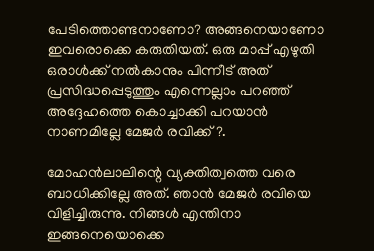പേടിത്തൊണ്ടനാണോ? അങ്ങനെയാണോ ഇവരൊക്കെ കരുതിയത്. ഒരു മാപ്പ് എഴുതി ഒരാൾക്ക് നൽകാനും പിന്നീട് അത് പ്രസിദ്ധപ്പെടുത്തും എന്നെല്ലാം പറഞ്ഞ് അദ്ദേഹത്തെ കൊച്ചാക്കി പറയാൻ നാണമില്ലേ മേജർ രവിക്ക്?.

മോഹൻലാലിന്റെ വ്യക്തിത്വത്തെ വരെ ബാധിക്കില്ലേ അത്. ഞാൻ മേജർ രവിയെ വിളിച്ചിരുന്നു. നിങ്ങൾ എന്തിനാ ഇങ്ങനെയൊക്കെ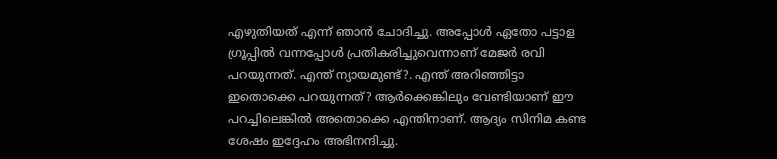എഴുതിയത് എന്ന് ഞാൻ ചോദിച്ചു. അപ്പോൾ ഏതോ പട്ടാള ഗ്രൂപ്പിൽ വന്നപ്പോൾ പ്രതികരിച്ചുവെന്നാണ് മേജർ രവി പറയുന്നത്. എന്ത് ന്യായമുണ്ട്?. എന്ത് അറിഞ്ഞിട്ടാ ഇതൊക്കെ പറയുന്നത്? ആർക്കെങ്കിലും വേണ്ടിയാണ് ഈ പറച്ചിലെങ്കിൽ അതൊക്കെ എന്തിനാണ്. ആദ്യം സിനിമ കണ്ട ശേഷം ഇദ്ദേഹം അഭിനന്ദിച്ചു.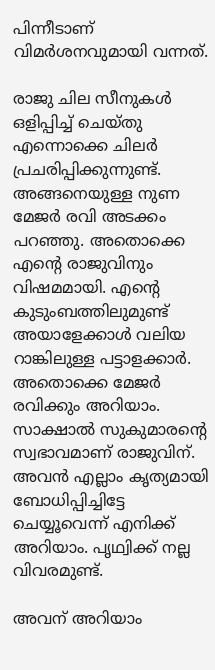പിന്നീടാണ് വിമർശനവുമായി വന്നത്.

രാജു ചില സീനുകൾ ഒളിപ്പിച്ച് ചെയ്തു എന്നൊക്കെ ചിലർ പ്രചരിപ്പിക്കുന്നുണ്ട്. അങ്ങനെയുള്ള നുണ മേജർ രവി അടക്കം പറഞ്ഞു. അതൊക്കെ എന്റെ രാജുവിനും വിഷമമായി. എന്റെ കുടുംബത്തിലുമുണ്ട് അയാളേക്കാൾ വലിയ റാങ്കിലുള്ള പട്ടാളക്കാർ. അതൊക്കെ മേജർ രവിക്കും അറിയാം. സാക്ഷാൽ സുകുമാരന്റെ സ്വഭാവമാണ് രാജുവിന്. അവൻ എല്ലാം കൃത്യമായി ബോധിപ്പിച്ചിട്ടേ ചെയ്യൂവെന്ന് എനിക്ക് അറിയാം. പൃഥ്വിക്ക് നല്ല വിവരമുണ്ട്.

അവന് അറിയാം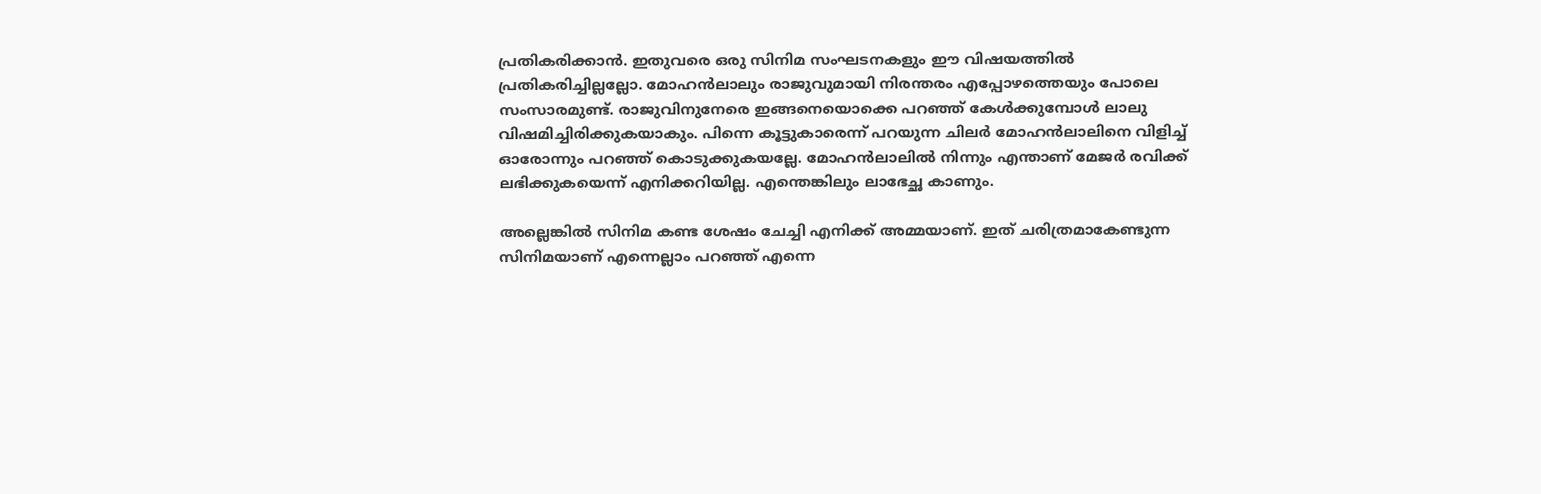പ്രതികരിക്കാൻ. ഇതുവരെ ഒരു സിനിമ സംഘടനകളും ഈ വിഷയത്തിൽ പ്രതികരിച്ചില്ലല്ലോ. മോഹൻലാലും രാജുവുമായി നിരന്തരം എപ്പോഴത്തെയും പോലെ സംസാരമുണ്ട്. രാജുവിനുനേരെ ഇങ്ങനെയൊക്കെ പറഞ്ഞ് കേൾക്കുമ്പോൾ ലാലു വിഷമിച്ചിരിക്കുകയാകും. പിന്നെ കൂട്ടുകാരെന്ന് പറയുന്ന ചിലർ മോഹൻലാലിനെ വിളിച്ച് ഓരോന്നും പറഞ്ഞ് കൊടുക്കുകയല്ലേ. മോഹൻലാലിൽ നിന്നും എന്താണ് മേജർ രവിക്ക് ലഭിക്കുകയെന്ന് എനിക്കറിയില്ല. എന്തെങ്കിലും ലാഭേച്ഛ കാണും.

അല്ലെങ്കിൽ സിനിമ കണ്ട ശേഷം ചേച്ചി എനിക്ക് അമ്മയാണ്. ഇത് ചരിത്രമാകേണ്ടുന്ന സിനിമയാണ് എന്നെല്ലാം പറഞ്ഞ് എന്നെ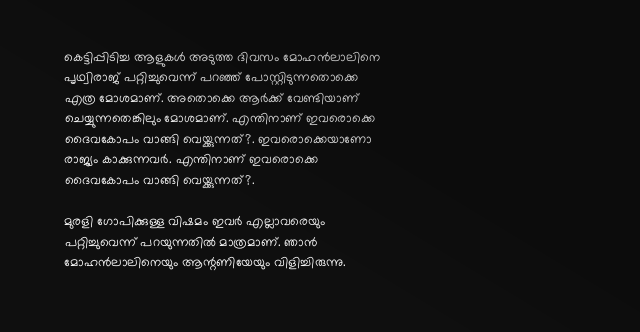കെട്ടിപ്പിടിച്ച ആളുകൾ അടുത്ത ദിവസം മോഹൻലാലിനെ പൃഥ്വിരാജ് പറ്റിച്ചുവെന്ന് പറഞ്ഞ് പോസ്റ്റിടുന്നതൊക്കെ എത്ര മോശമാണ്‌. അതൊക്കെ ആർക്ക് വേണ്ടിയാണ് ചെയ്യുന്നതെങ്കിലും മോശമാണ്. എന്തിനാണ് ഇവരൊക്കെ ദൈവകോപം വാങ്ങി വെയ്ക്കുന്നത്?. ഇവരൊക്കെയാണോ രാജ്യം കാക്കുന്നവർ. എന്തിനാണ് ഇവരൊക്കെ ദൈവകോപം വാങ്ങി വെയ്ക്കുന്നത്?.

മുരളി ഗോപിക്കുള്ള വിഷമം ഇവർ എല്ലാവരെയും പറ്റിച്ചുവെന്ന് പറയുന്നതിൽ മാത്രമാണ്. ഞാൻ മോഹൻലാലിനെയും ആന്റണിയേയും വിളിച്ചിരുന്നു.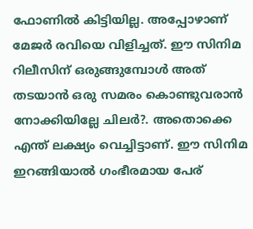ഫോണിൽ കിട്ടിയില്ല. അപ്പോഴാണ് മേജർ രവിയെ വിളിച്ചത്. ഈ സിനിമ റിലീസിന് ഒരുങ്ങുമ്പോൾ അത് തടയാൻ ഒരു സമരം കൊണ്ടുവരാൻ നോക്കിയില്ലേ ചിലർ?. അതൊക്കെ എന്ത് ലക്ഷ്യം വെച്ചിട്ടാണ്. ഈ സിനിമ ഇറങ്ങിയാൽ ഗംഭീരമായ പേര്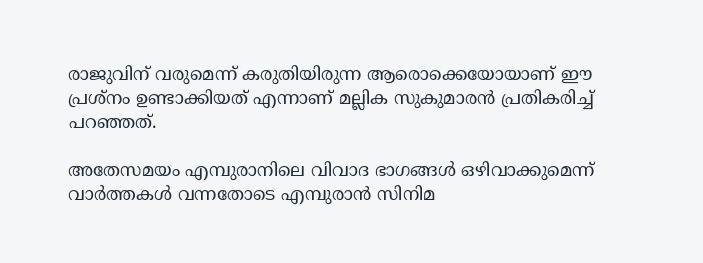രാജുവിന് വരുമെന്ന് കരുതിയിരുന്ന ആരൊക്കെയോയാണ് ഈ പ്രശ്നം ഉണ്ടാക്കിയത് എന്നാണ് മല്ലിക സുകുമാരൻ പ്രതികരിച്ച് പറഞ്ഞത്.

അതേസമയം എമ്പുരാനിലെ വിവാദ ഭാഗങ്ങള്‍ ഒഴിവാക്കുമെന്ന് വാര്‍ത്തകള്‍ വന്നതോടെ എമ്പുരാന്‍ സിനിമ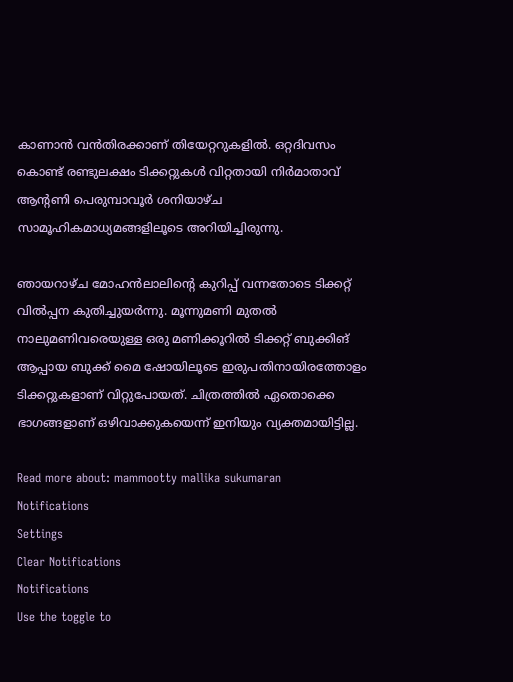കാണാന്‍ വന്‍തിരക്കാണ് തിയേറ്ററുകളിൽ. ഒറ്റദിവസം കൊണ്ട് രണ്ടുലക്ഷം ടിക്കറ്റുകള്‍ വിറ്റതായി നിര്‍മാതാവ് ആന്റണി പെരുമ്പാവൂര്‍ ശനിയാഴ്ച സാമൂഹികമാധ്യമങ്ങളിലൂടെ അറിയിച്ചിരുന്നു.

ഞായറാഴ്ച മോഹന്‍ലാലിന്റെ കുറിപ്പ് വന്നതോടെ ടിക്കറ്റ് വില്‍പ്പന കുതിച്ചുയര്‍ന്നു. മൂന്നുമണി മുതല്‍ നാലുമണിവരെയുള്ള ഒരു മണിക്കൂറില്‍ ടിക്കറ്റ് ബുക്കിങ് ആപ്പായ ബുക്ക് മൈ ഷോയിലൂടെ ഇരുപതിനായിരത്തോളം ടിക്കറ്റുകളാണ് വിറ്റുപോയത്. ചിത്രത്തില്‍ ഏതൊക്കെ ഭാഗങ്ങളാണ് ഒഴിവാക്കുകയെന്ന് ഇനിയും വ്യക്തമായിട്ടില്ല.

Read more about: mammootty mallika sukumaran
Notifications
Settings
Clear Notifications
Notifications
Use the toggle to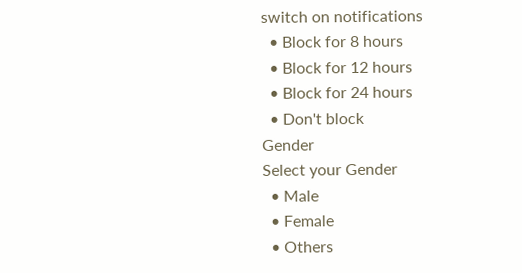switch on notifications
  • Block for 8 hours
  • Block for 12 hours
  • Block for 24 hours
  • Don't block
Gender
Select your Gender
  • Male
  • Female
  • Others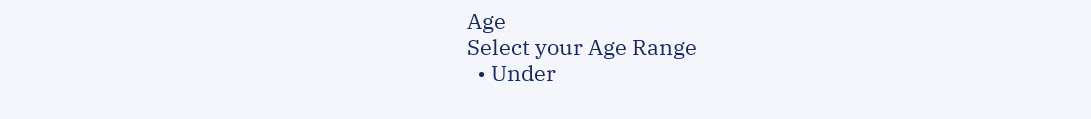Age
Select your Age Range
  • Under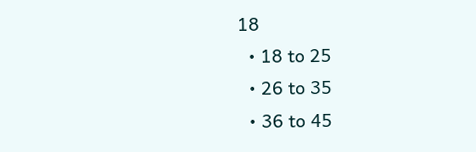18
  • 18 to 25
  • 26 to 35
  • 36 to 45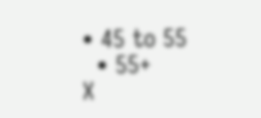• 45 to 55
  • 55+
X